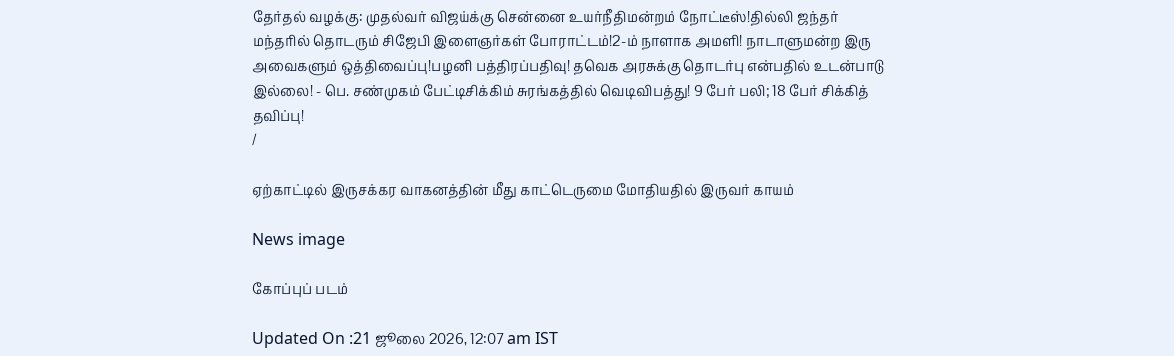தேர்தல் வழக்கு: முதல்வர் விஜய்க்கு சென்னை உயர்நீதிமன்றம் நோட்டீஸ்!தில்லி ஜந்தர் மந்தரில் தொடரும் சிஜேபி இளைஞர்கள் போராட்டம்!2-ம் நாளாக அமளி! நாடாளுமன்ற இரு அவைகளும் ஒத்திவைப்பு!பழனி பத்திரப்பதிவு! தவெக அரசுக்கு தொடர்பு என்பதில் உடன்பாடு இல்லை! - பெ. சண்முகம் பேட்டிசிக்கிம் சுரங்கத்தில் வெடிவிபத்து! 9 பேர் பலி; 18 பேர் சிக்கித் தவிப்பு!
/

ஏற்காட்டில் இருசக்கர வாகனத்தின் மீது காட்டெருமை மோதியதில் இருவர் காயம்

News image

கோப்புப் படம்

Updated On :21 ஜூலை 2026, 12:07 am IST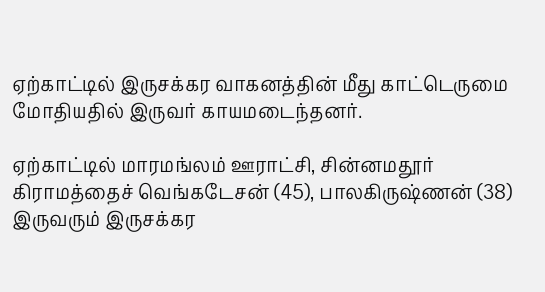ஏற்காட்டில் இருசக்கர வாகனத்தின் மீது காட்டெருமை மோதியதில் இருவர் காயமடைந்தனர்.

ஏற்காட்டில் மாரமங்லம் ஊராட்சி, சின்னமதூர் கிராமத்தைச் வெங்கடேசன் (45), பாலகிருஷ்ணன் (38) இருவரும் இருசக்கர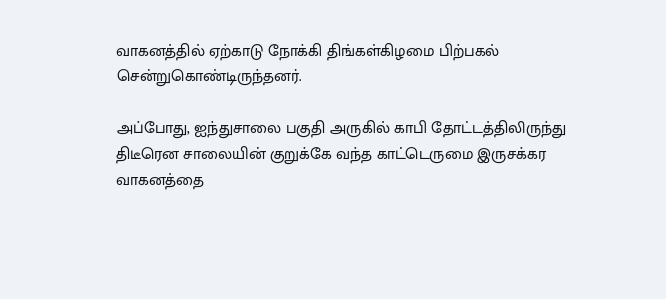வாகனத்தில் ஏற்காடு நோக்கி திங்கள்கிழமை பிற்பகல் சென்றுகொண்டிருந்தனர்.

அப்போது, ஐந்துசாலை பகுதி அருகில் காபி தோட்டத்திலிருந்து திடீரென சாலையின் குறுக்கே வந்த காட்டெருமை இருசக்கர வாகனத்தை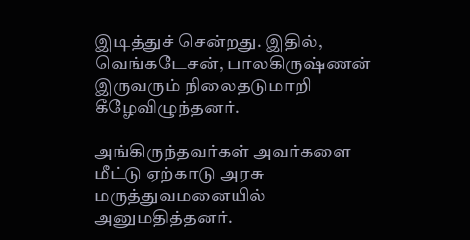இடித்துச் சென்றது. இதில், வெங்கடேசன், பாலகிருஷ்ணன் இருவரும் நிலைதடுமாறி கீழேவிழுந்தனர்.

அங்கிருந்தவர்கள் அவர்களை மீட்டு ஏற்காடு அரசு மருத்துவமனையில் அனுமதித்தனர்.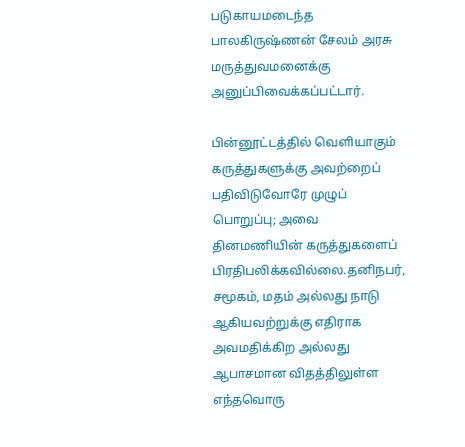படுகாயமடைந்த பாலகிருஷ்ணன் சேலம் அரசு மருத்துவமனைக்கு அனுப்பிவைக்கப்பட்டார்.

பின்னூட்டத்தில் வெளியாகும் கருத்துகளுக்கு அவற்றைப் பதிவிடுவோரே முழுப் பொறுப்பு; அவை தினமணியின் கருத்துகளைப் பிரதிபலிக்கவில்லை.தனிநபர், சமூகம், மதம் அல்லது நாடு ஆகியவற்றுக்கு எதிராக அவமதிக்கிற அல்லது ஆபாசமான விதத்திலுள்ள எந்தவொரு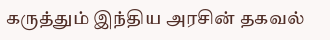கருத்தும் இந்திய அரசின் தகவல்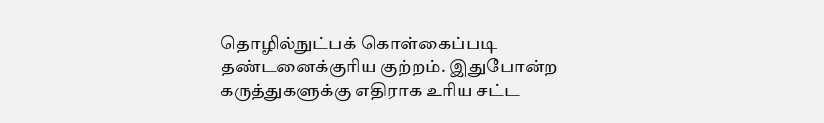தொழில்நுட்பக் கொள்கைப்படி தண்டனைக்குரிய குற்றம். இதுபோன்ற கருத்துகளுக்கு எதிராக உரிய சட்ட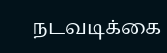நடவடிக்கை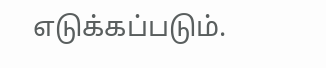எடுக்கப்படும்.